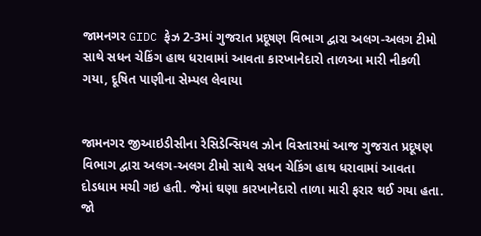જામનગર GIDC ફેઝ 2-3માં ગુજરાત પ્રદૂષણ વિભાગ દ્વારા અલગ-અલગ ટીમો સાથે સધન ચેકિંગ હાથ ધરાવામાં આવતા કારખાનેદારો તાળઆ મારી નીકળી ગયા, દૂષિત પાણીના સેમ્પલ લેવાયા


જામનગર જીઆઇડીસીના રેસિડેન્સિયલ ઝોન વિસ્તારમાં આજ ગુજરાત પ્રદૂષણ વિભાગ દ્વારા અલગ-અલગ ટીમો સાથે સધન ચેકિંગ હાથ ધરાવામાં આવતા દોડધામ મચી ગઇ હતી. જેમાં ઘણા કારખાનેદારો તાળા મારી ફરાર થઈ ગયા હતા. જો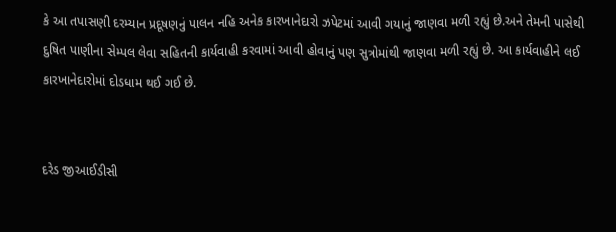કે આ તપાસણી દરમ્યાન પ્રદૂષણનું પાલન નહિ અનેક કારખાનેદારો ઝપેટમાં આવી ગયાનું જાણવા મળી રહ્યું છે.અને તેમની પાસેથી દુષિત પાણીના સેમ્પલ લેવા સહિતની કાર્યવાહી કરવામાં આવી હોવાનું પણ સુત્રોમાંથી જાણવા મળી રહ્યું છે. આ કાર્યવાહીને લઈ કારખાનેદારોમાં દોડધામ થઈ ગઈ છે.


દરેડ જીઆઈડીસી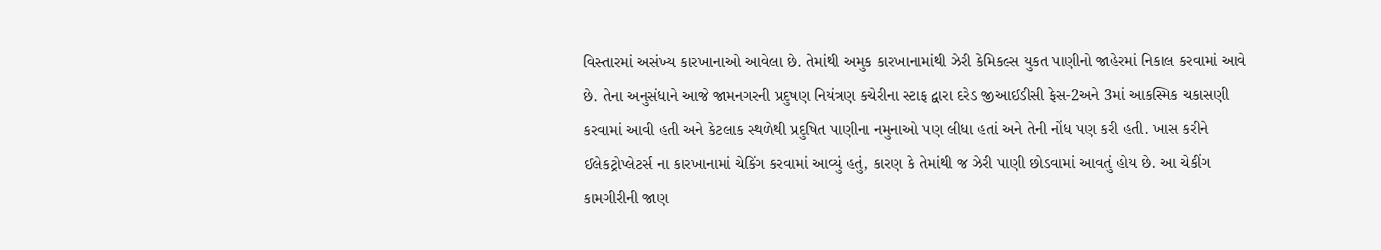વિસ્તારમાં અસંખ્ય કારખાનાઓ આવેલા છે. તેમાંથી અમુક કારખાનામાંથી ઝેરી કેમિકલ્સ યુકત પાણીનો જાહેરમાં નિકાલ કરવામાં આવે છે. તેના અનુસંધાને આજે જામનગરની પ્રદુષણ નિયંત્રણ કચેરીના સ્ટાફ દ્વારા દરેડ જીઆઈડીસી ફેસ-2અને 3માં આકસ્મિક ચકાસણી કરવામાં આવી હતી અને કેટલાક સ્થળેથી પ્રદુષિત પાણીના નમુનાઓ પણ લીધા હતાં અને તેની નોંધ પણ કરી હતી. ખાસ કરીને ઈલેકટ્રોપ્લેટર્સ ના કારખાનામાં ચેકિંગ કરવામાં આવ્યું હતું, કારણ કે તેમાંથી જ ઝેરી પાણી છોડવામાં આવતું હોય છે. આ ચેકીંગ કામગીરીની જાણ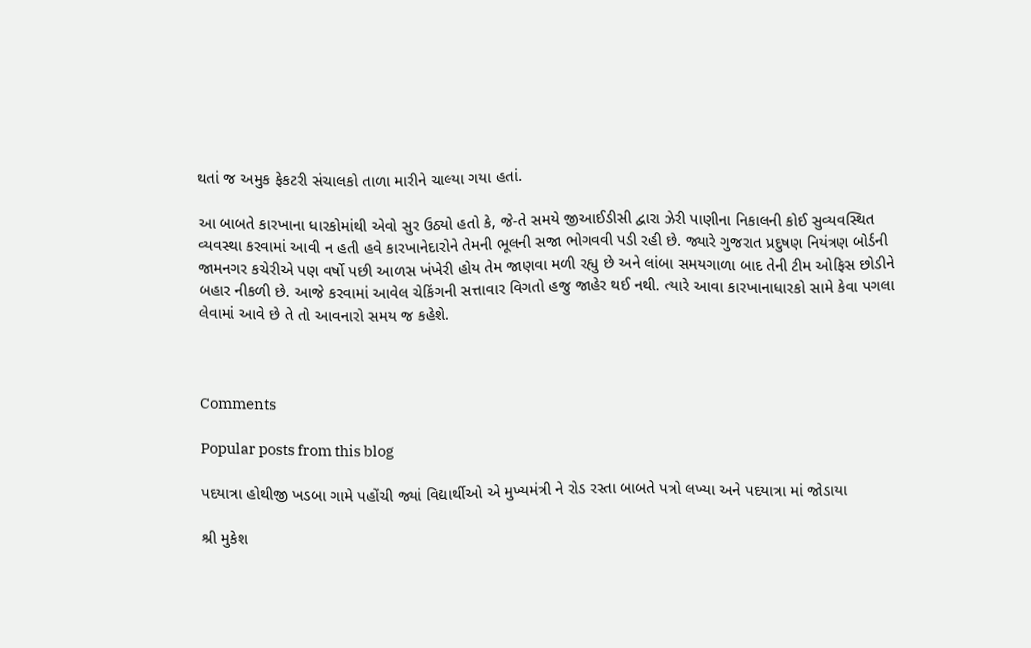થતાં જ અમુક ફેકટરી સંચાલકો તાળા મારીને ચાલ્યા ગયા હતાં.

આ બાબતે કારખાના ધારકોમાંથી એવો સુર ઉઠ્યો હતો કે, જે-તે સમયે જીઆઈડીસી દ્વારા ઝેરી પાણીના નિકાલની કોઈ સુવ્યવસ્થિત વ્યવસ્થા કરવામાં આવી ન હતી હવે કારખાનેદારોને તેમની ભૂલની સજા ભોગવવી પડી રહી છે. જ્યારે ગુજરાત પ્રદુષણ નિયંત્રણ બોર્ડની જામનગર કચેરીએ પણ વર્ષો પછી આળસ ખંખેરી હોય તેમ જાણવા મળી રહ્યુ છે અને લાંબા સમયગાળા બાદ તેની ટીમ ઓફિસ છોડીને બહાર નીકળી છે. આજે કરવામાં આવેલ ચેકિંગની સત્તાવાર વિગતો હજુ જાહેર થઈ નથી. ત્યારે આવા કારખાનાધારકો સામે કેવા પગલા લેવામાં આવે છે તે તો આવનારો સમય જ કહેશે.



Comments

Popular posts from this blog

પદયાત્રા હોથીજી ખડબા ગામે પહોંચી જ્યાં વિદ્યાર્થીઓ એ મુખ્યમંત્રી ને રોડ રસ્તા બાબતે પત્રો લખ્યા અને પદયાત્રા માં જોડાયા

શ્રી મુકેશ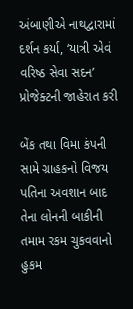અંબાણીએ નાથદ્વારામાં દર્શન કર્યા, ‘યાત્રી એવં વરિષ્ઠ સેવા સદન’ પ્રોજેક્ટની જાહેરાત કરી

બેંક તથા વિમા કંપની સામે ગ્રાહકનો વિજય પતિના અવશાન બાદ તેના લોનની બાકીની તમામ રકમ ચુકવવાનો હુકમ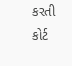કરતી કોર્ટ